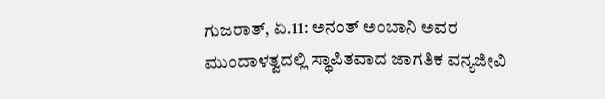ಗುಜರಾತ್, ಏ.11: ಅನಂತ್ ಅಂಬಾನಿ ಅವರ ಮುಂದಾಳತ್ವದಲ್ಲಿ ಸ್ಥಾಪಿತವಾದ ಜಾಗತಿಕ ವನ್ಯಜೀವಿ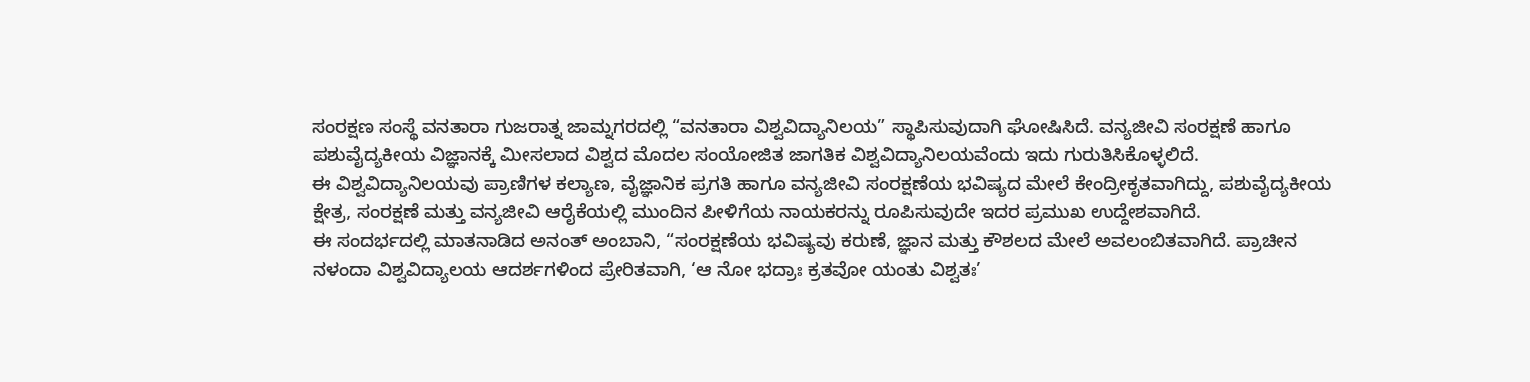ಸಂರಕ್ಷಣ ಸಂಸ್ಥೆ ವನತಾರಾ ಗುಜರಾತ್ನ ಜಾಮ್ನಗರದಲ್ಲಿ “ವನತಾರಾ ವಿಶ್ವವಿದ್ಯಾನಿಲಯ” ಸ್ಥಾಪಿಸುವುದಾಗಿ ಘೋಷಿಸಿದೆ. ವನ್ಯಜೀವಿ ಸಂರಕ್ಷಣೆ ಹಾಗೂ ಪಶುವೈದ್ಯಕೀಯ ವಿಜ್ಞಾನಕ್ಕೆ ಮೀಸಲಾದ ವಿಶ್ವದ ಮೊದಲ ಸಂಯೋಜಿತ ಜಾಗತಿಕ ವಿಶ್ವವಿದ್ಯಾನಿಲಯವೆಂದು ಇದು ಗುರುತಿಸಿಕೊಳ್ಳಲಿದೆ.
ಈ ವಿಶ್ವವಿದ್ಯಾನಿಲಯವು ಪ್ರಾಣಿಗಳ ಕಲ್ಯಾಣ, ವೈಜ್ಞಾನಿಕ ಪ್ರಗತಿ ಹಾಗೂ ವನ್ಯಜೀವಿ ಸಂರಕ್ಷಣೆಯ ಭವಿಷ್ಯದ ಮೇಲೆ ಕೇಂದ್ರೀಕೃತವಾಗಿದ್ದು, ಪಶುವೈದ್ಯಕೀಯ ಕ್ಷೇತ್ರ, ಸಂರಕ್ಷಣೆ ಮತ್ತು ವನ್ಯಜೀವಿ ಆರೈಕೆಯಲ್ಲಿ ಮುಂದಿನ ಪೀಳಿಗೆಯ ನಾಯಕರನ್ನು ರೂಪಿಸುವುದೇ ಇದರ ಪ್ರಮುಖ ಉದ್ದೇಶವಾಗಿದೆ.
ಈ ಸಂದರ್ಭದಲ್ಲಿ ಮಾತನಾಡಿದ ಅನಂತ್ ಅಂಬಾನಿ, “ಸಂರಕ್ಷಣೆಯ ಭವಿಷ್ಯವು ಕರುಣೆ, ಜ್ಞಾನ ಮತ್ತು ಕೌಶಲದ ಮೇಲೆ ಅವಲಂಬಿತವಾಗಿದೆ. ಪ್ರಾಚೀನ ನಳಂದಾ ವಿಶ್ವವಿದ್ಯಾಲಯ ಆದರ್ಶಗಳಿಂದ ಪ್ರೇರಿತವಾಗಿ, ‘ಆ ನೋ ಭದ್ರಾಃ ಕ್ರತವೋ ಯಂತು ವಿಶ್ವತಃ’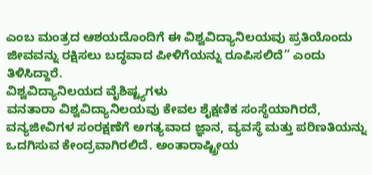ಎಂಬ ಮಂತ್ರದ ಆಶಯದೊಂದಿಗೆ ಈ ವಿಶ್ವವಿದ್ಯಾನಿಲಯವು ಪ್ರತಿಯೊಂದು ಜೀವವನ್ನು ರಕ್ಷಿಸಲು ಬದ್ಧವಾದ ಪೀಳಿಗೆಯನ್ನು ರೂಪಿಸಲಿದೆ” ಎಂದು ತಿಳಿಸಿದ್ದಾರೆ.
ವಿಶ್ವವಿದ್ಯಾನಿಲಯದ ವೈಶಿಷ್ಟ್ಯಗಳು
ವನತಾರಾ ವಿಶ್ವವಿದ್ಯಾನಿಲಯವು ಕೇವಲ ಶೈಕ್ಷಣಿಕ ಸಂಸ್ಥೆಯಾಗಿರದೆ, ವನ್ಯಜೀವಿಗಳ ಸಂರಕ್ಷಣೆಗೆ ಅಗತ್ಯವಾದ ಜ್ಞಾನ, ವ್ಯವಸ್ಥೆ ಮತ್ತು ಪರಿಣತಿಯನ್ನು ಒದಗಿಸುವ ಕೇಂದ್ರವಾಗಿರಲಿದೆ. ಅಂತಾರಾಷ್ಟ್ರೀಯ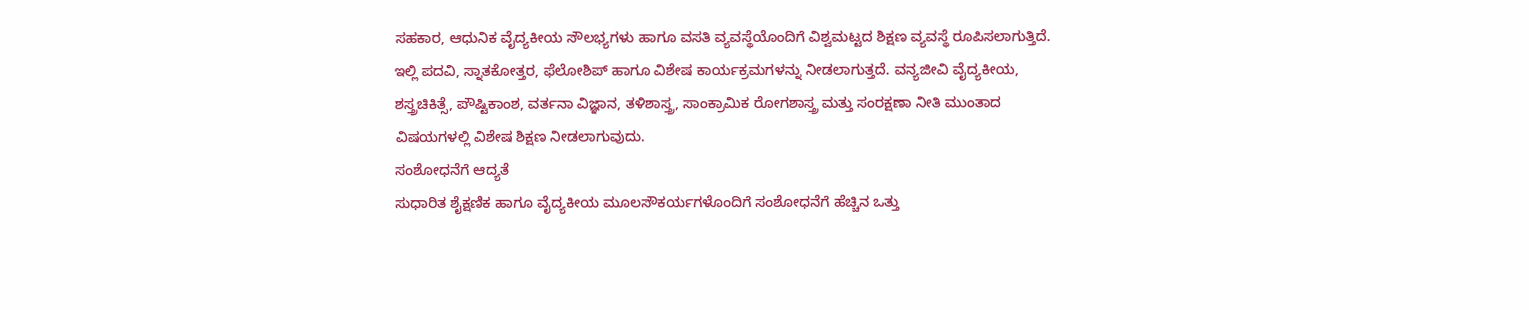ಸಹಕಾರ, ಆಧುನಿಕ ವೈದ್ಯಕೀಯ ಸೌಲಭ್ಯಗಳು ಹಾಗೂ ವಸತಿ ವ್ಯವಸ್ಥೆಯೊಂದಿಗೆ ವಿಶ್ವಮಟ್ಟದ ಶಿಕ್ಷಣ ವ್ಯವಸ್ಥೆ ರೂಪಿಸಲಾಗುತ್ತಿದೆ.
ಇಲ್ಲಿ ಪದವಿ, ಸ್ನಾತಕೋತ್ತರ, ಫೆಲೋಶಿಪ್ ಹಾಗೂ ವಿಶೇಷ ಕಾರ್ಯಕ್ರಮಗಳನ್ನು ನೀಡಲಾಗುತ್ತದೆ. ವನ್ಯಜೀವಿ ವೈದ್ಯಕೀಯ, ಶಸ್ತ್ರಚಿಕಿತ್ಸೆ, ಪೌಷ್ಟಿಕಾಂಶ, ವರ್ತನಾ ವಿಜ್ಞಾನ, ತಳಿಶಾಸ್ತ್ರ, ಸಾಂಕ್ರಾಮಿಕ ರೋಗಶಾಸ್ತ್ರ ಮತ್ತು ಸಂರಕ್ಷಣಾ ನೀತಿ ಮುಂತಾದ ವಿಷಯಗಳಲ್ಲಿ ವಿಶೇಷ ಶಿಕ್ಷಣ ನೀಡಲಾಗುವುದು.
ಸಂಶೋಧನೆಗೆ ಆದ್ಯತೆ
ಸುಧಾರಿತ ಶೈಕ್ಷಣಿಕ ಹಾಗೂ ವೈದ್ಯಕೀಯ ಮೂಲಸೌಕರ್ಯಗಳೊಂದಿಗೆ ಸಂಶೋಧನೆಗೆ ಹೆಚ್ಚಿನ ಒತ್ತು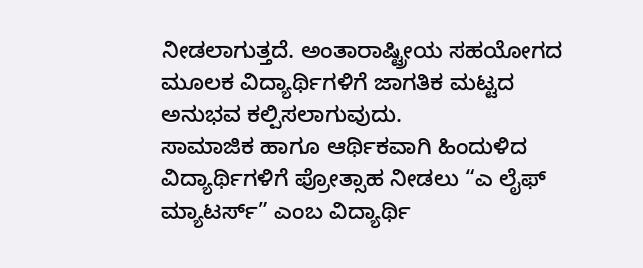ನೀಡಲಾಗುತ್ತದೆ. ಅಂತಾರಾಷ್ಟ್ರೀಯ ಸಹಯೋಗದ ಮೂಲಕ ವಿದ್ಯಾರ್ಥಿಗಳಿಗೆ ಜಾಗತಿಕ ಮಟ್ಟದ ಅನುಭವ ಕಲ್ಪಿಸಲಾಗುವುದು.
ಸಾಮಾಜಿಕ ಹಾಗೂ ಆರ್ಥಿಕವಾಗಿ ಹಿಂದುಳಿದ ವಿದ್ಯಾರ್ಥಿಗಳಿಗೆ ಪ್ರೋತ್ಸಾಹ ನೀಡಲು “ಎ ಲೈಫ್ ಮ್ಯಾಟರ್ಸ್” ಎಂಬ ವಿದ್ಯಾರ್ಥಿ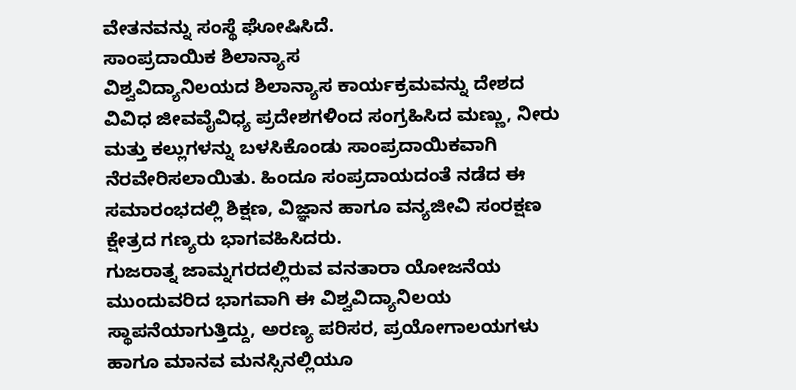ವೇತನವನ್ನು ಸಂಸ್ಥೆ ಘೋಷಿಸಿದೆ.
ಸಾಂಪ್ರದಾಯಿಕ ಶಿಲಾನ್ಯಾಸ
ವಿಶ್ವವಿದ್ಯಾನಿಲಯದ ಶಿಲಾನ್ಯಾಸ ಕಾರ್ಯಕ್ರಮವನ್ನು ದೇಶದ ವಿವಿಧ ಜೀವವೈವಿಧ್ಯ ಪ್ರದೇಶಗಳಿಂದ ಸಂಗ್ರಹಿಸಿದ ಮಣ್ಣು, ನೀರು ಮತ್ತು ಕಲ್ಲುಗಳನ್ನು ಬಳಸಿಕೊಂಡು ಸಾಂಪ್ರದಾಯಿಕವಾಗಿ ನೆರವೇರಿಸಲಾಯಿತು. ಹಿಂದೂ ಸಂಪ್ರದಾಯದಂತೆ ನಡೆದ ಈ ಸಮಾರಂಭದಲ್ಲಿ ಶಿಕ್ಷಣ, ವಿಜ್ಞಾನ ಹಾಗೂ ವನ್ಯಜೀವಿ ಸಂರಕ್ಷಣ ಕ್ಷೇತ್ರದ ಗಣ್ಯರು ಭಾಗವಹಿಸಿದರು.
ಗುಜರಾತ್ನ ಜಾಮ್ನಗರದಲ್ಲಿರುವ ವನತಾರಾ ಯೋಜನೆಯ ಮುಂದುವರಿದ ಭಾಗವಾಗಿ ಈ ವಿಶ್ವವಿದ್ಯಾನಿಲಯ ಸ್ಥಾಪನೆಯಾಗುತ್ತಿದ್ದು, ಅರಣ್ಯ ಪರಿಸರ, ಪ್ರಯೋಗಾಲಯಗಳು ಹಾಗೂ ಮಾನವ ಮನಸ್ಸಿನಲ್ಲಿಯೂ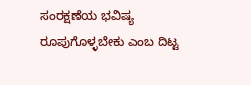ಸಂರಕ್ಷಣೆಯ ಭವಿಷ್ಯ ರೂಪುಗೊಳ್ಳಬೇಕು ಎಂಬ ದಿಟ್ಟ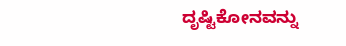ದೃಷ್ಟಿಕೋನವನ್ನು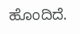ಹೊಂದಿದೆ.